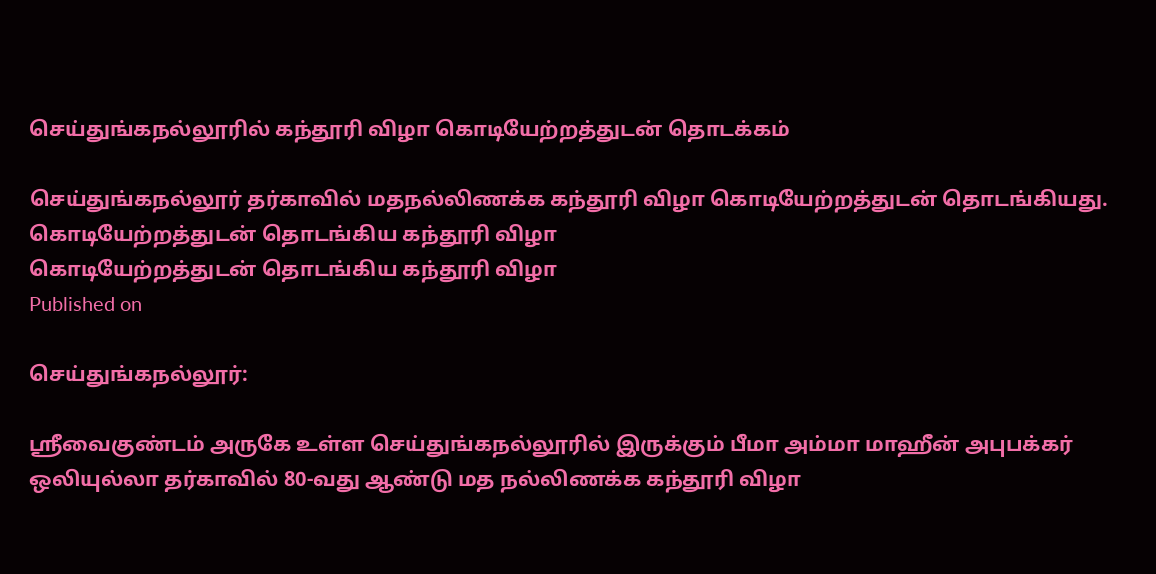செய்துங்கநல்லூரில் கந்தூரி விழா கொடியேற்றத்துடன் தொடக்கம்

செய்துங்கநல்லூர் தர்காவில் மதநல்லிணக்க கந்தூரி விழா கொடியேற்றத்துடன் தொடங்கியது.
கொடியேற்றத்துடன் தொடங்கிய கந்தூரி விழா
கொடியேற்றத்துடன் தொடங்கிய கந்தூரி விழா
Published on

செய்துங்கநல்லூர்:

ஸ்ரீவைகுண்டம் அருகே உள்ள செய்துங்கநல்லூரில் இருக்கும் பீமா அம்மா மாஹீன் அபுபக்கர் ஒலியுல்லா தர்காவில் 80-வது ஆண்டு மத நல்லிணக்க கந்தூரி விழா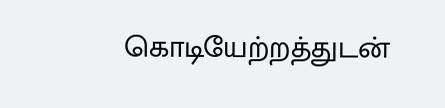கொடியேற்றத்துடன்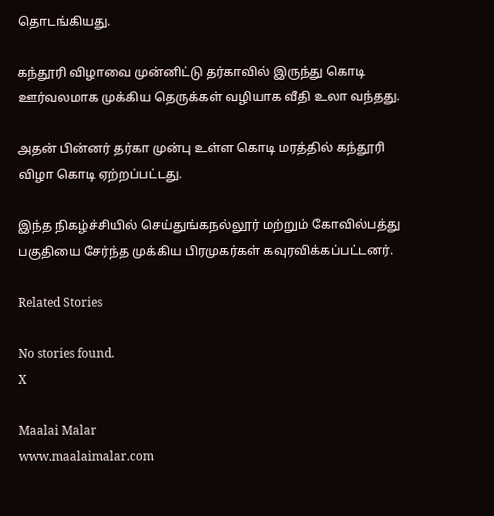தொடங்கியது.

கந்தூரி விழாவை முன்னிட்டு தர்காவில் இருந்து கொடி ஊர்வலமாக முக்கிய தெருக்கள் வழியாக வீதி உலா வந்தது.

அதன் பின்னர் தர்கா முன்பு உள்ள கொடி மரத்தில் கந்தூரி விழா கொடி ஏற்றப்பட்டது.

இந்த நிகழ்ச்சியில் செய்துங்கநல்லூர் மற்றும் கோவில்பத்து பகுதியை சேர்ந்த முக்கிய பிரமுகர்கள் கவுரவிக்கப்பட்டனர்.

Related Stories

No stories found.
X

Maalai Malar
www.maalaimalar.com